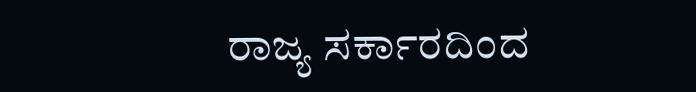ರಾಜ್ಯ ಸರ್ಕಾರದಿಂದ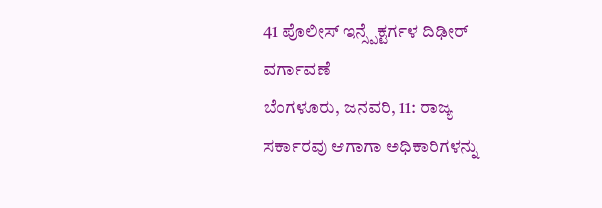41 ಪೊಲೀಸ್ ಇನ್ಸ್ಪೆಕ್ಟರ್ಗಳ ದಿಢೀರ್ ವರ್ಗಾವಣೆ
ಬೆಂಗಳೂರು, ಜನವರಿ, 11: ರಾಜ್ಯ ಸರ್ಕಾರವು ಆಗಾಗಾ ಅಧಿಕಾರಿಗಳನ್ನು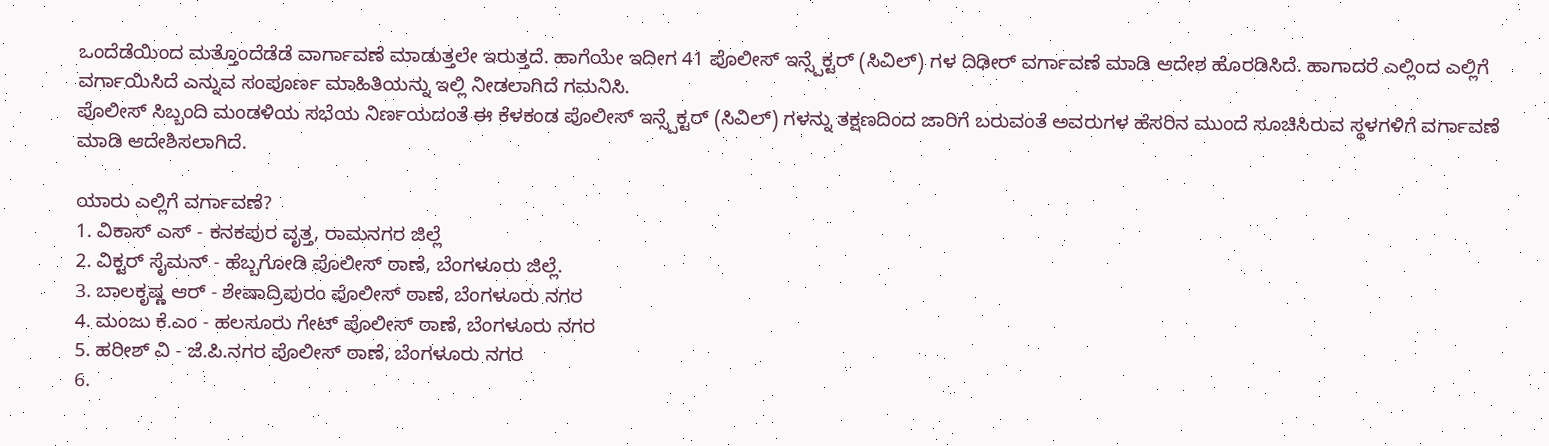ಒಂದೆಡೆಯಿಂದ ಮತ್ತೊಂದೆಡೆಡೆ ವಾರ್ಗಾವಣೆ ಮಾಡುತ್ತಲೇ ಇರುತ್ತದೆ. ಹಾಗೆಯೇ ಇದೀಗ 41 ಪೊಲೀಸ್ ಇನ್ಸ್ಪೆಕ್ಟರ್ (ಸಿವಿಲ್) ಗಳ ದಿಢೀರ್ ವರ್ಗಾವಣೆ ಮಾಡಿ ಆದೇಶ ಹೊರಡಿಸಿದೆ. ಹಾಗಾದರೆ ಎಲ್ಲಿಂದ ಎಲ್ಲಿಗೆ ವರ್ಗಾಯಿಸಿದೆ ಎನ್ನುವ ಸಂಪೂರ್ಣ ಮಾಹಿತಿಯನ್ನು ಇಲ್ಲಿ ನೀಡಲಾಗಿದೆ ಗಮನಿಸಿ.
ಪೊಲೀಸ್ ಸಿಬ್ಬಂದಿ ಮಂಡಳಿಯ ಸಭೆಯ ನಿರ್ಣಯದಂತೆ ಈ ಕೆಳಕಂಡ ಪೊಲೀಸ್ ಇನ್ಸ್ಪೆಕ್ಟರ್ (ಸಿವಿಲ್) ಗಳನ್ನು ತಕ್ಷಣದಿಂದ ಜಾರಿಗೆ ಬರುವಂತೆ ಅವರುಗಳ ಹೆಸರಿನ ಮುಂದೆ ಸೂಚಿಸಿರುವ ಸ್ಥಳಗಳಿಗೆ ವರ್ಗಾವಣೆ ಮಾಡಿ ಆದೇಶಿಸಲಾಗಿದೆ.

ಯಾರು ಎಲ್ಲಿಗೆ ವರ್ಗಾವಣೆ?
1. ವಿಕಾಸ್ ಎಸ್ - ಕನಕಪುರ ವೃತ್ತ, ರಾಮನಗರ ಜಿಲ್ಲೆ
2. ವಿಕ್ಟರ್ ಸೈಮನ್ - ಹೆಬ್ಬಗೋಡಿ ಪೊಲೀಸ್ ಠಾಣೆ, ಬೆಂಗಳೂರು ಜಿಲ್ಲೆ.
3. ಬಾಲಕೃಷ್ಣ ಆರ್ - ಶೇಷಾದ್ರಿಪುರಂ ಪೊಲೀಸ್ ಠಾಣೆ, ಬೆಂಗಳೂರು ನಗರ
4. ಮಂಜು ಕೆ.ಎಂ - ಹಲಸೂರು ಗೇಟ್ ಪೊಲೀಸ್ ಠಾಣೆ, ಬೆಂಗಳೂರು ನಗರ
5. ಹರೀಶ್ ವಿ - ಜೆ.ಪಿ.ನಗರ ಪೊಲೀಸ್ ಠಾಣೆ, ಬೆಂಗಳೂರು ನಗರ
6.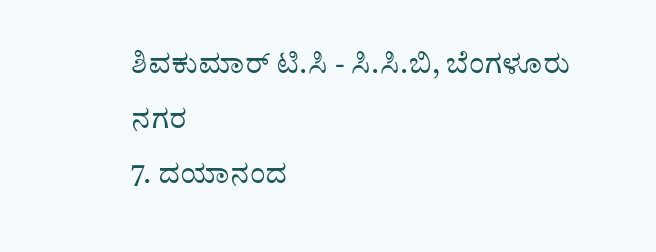ಶಿವಕುಮಾರ್ ಟಿ.ಸಿ - ಸಿ.ಸಿ.ಬಿ, ಬೆಂಗಳೂರು ನಗರ
7. ದಯಾನಂದ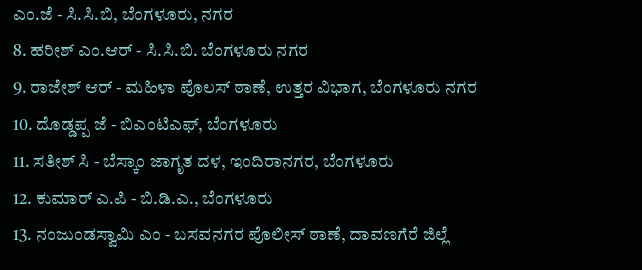ಎಂ.ಜೆ - ಸಿ.ಸಿ.ಬಿ, ಬೆಂಗಳೂರು, ನಗರ
8. ಹರೀಶ್ ಎಂ.ಆರ್ - ಸಿ.ಸಿ.ಬಿ. ಬೆಂಗಳೂರು ನಗರ
9. ರಾಜೇಶ್ ಆರ್ - ಮಹಿಳಾ ಪೊಲಸ್ ಠಾಣೆ, ಉತ್ತರ ವಿಭಾಗ, ಬೆಂಗಳೂರು ನಗರ
10. ದೊಡ್ಡಪ್ಪ ಜೆ - ಬಿಎಂಟಿಎಫ್, ಬೆಂಗಳೂರು
11. ಸತೀಶ್ ಸಿ - ಬೆಸ್ಕಾಂ ಜಾಗೃತ ದಳ, ಇಂದಿರಾನಗರ, ಬೆಂಗಳೂರು
12. ಕುಮಾರ್ ಎ.ಪಿ - ಬಿ.ಡಿ.ಎ., ಬೆಂಗಳೂರು
13. ನಂಜುಂಡಸ್ವಾಮಿ ಎಂ - ಬಸವನಗರ ಪೊಲೀಸ್ ಠಾಣೆ, ದಾವಣಗೆರೆ ಜಿಲ್ಲೆ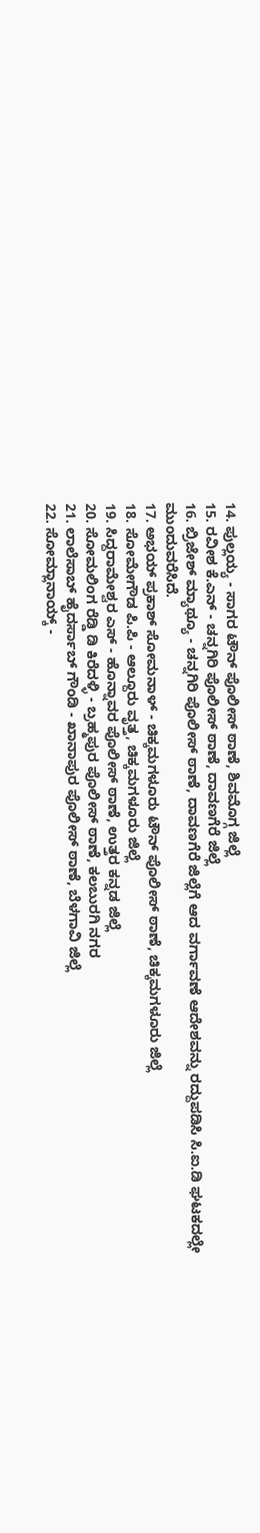14. ಪುಲ್ಲಯ್ಯ - ಸಾಗರ ಟೌನ್ ಪೊಲೀಸ್ ಠಾಣೆ, ಶಿವಮೊಗ್ಗ ಜಿಲ್ಲೆ
15. ರವೀಶ ಕೆ.ಎನ್ - ಚನ್ನಗಿರಿ ಪೊಲೀಸ್ ಠಾಣೆ, ದಾವಣಗೆರೆ ಜಿಲ್ಲೆ
16. ಬ್ರಿಜೇಶ್ ಮ್ಯಾಥ್ಯೂ - ಚನ್ನಗಿರಿ ಪೊಲೀಸ್ ಠಾಣೆ, ದಾವಣಗೆರೆ ಜಿಲ್ಲೆಗೆ ಆದ ವರ್ಗಾವಣೆ ಆದೇಶವನ್ನು ರದ್ದುಪಡಿಸಿ ಸಿ.ಐ.ಡಿ ಘಟಕದಲ್ಲೇ ಮುಂದುವರೆಸಿದೆ.
17. ಅಭಯ್ ಪ್ರಕಾಶ್ ಸೋಮನಾಳ್ - ಚಿಕ್ಕಮಗಳೂರು ಟೌನ್ ಪೊಲೀಸ್ ಠಾಣೆ, ಚಿಕ್ಕಮಗಳೂರು ಜಿಲ್ಲೆ
18. ಸೋಮೇಗೌಡ ಪಿ.ಪಿ - ಆಲ್ದೂರು ವೃತ್ತ, ಚಿಕ್ಕಮಗಳೂರು ಜಿಲ್ಲೆ
19. ಸಿದ್ದರಾಮೇಶ್ವರ ಎಸ್ - ಹೊನ್ನಾವರ ಪೊಲೀಸ್ ಠಾಣೆ, ಉತ್ತರ ಕನ್ನಡ ಜಿಲ್ಲೆ
20. ಸೋಮಲಿಂಗ ರೆಡ್ಡಿ ಡಿ ಕಿರೆದಳ್ಳಿ - ಬ್ರಹ್ಮಪುರ ಪೊಲೀಸ್ ಠಾಣೆ, ಕಲಬುರಗಿ ನಗರ
21. ಲಾಲೆಸಾಬ್ ಹೈದರ್ಸಾಬ್ ಗೌಂಡಿ - ಖಾನಾಪುರ ಪೊಲೀಸ್ ಠಾಣೆ, ಬೆಳಗಾವಿ ಜಿಲ್ಲೆ
22. ಸೋಮ್ಲಾನಾಯ್ಕ್ -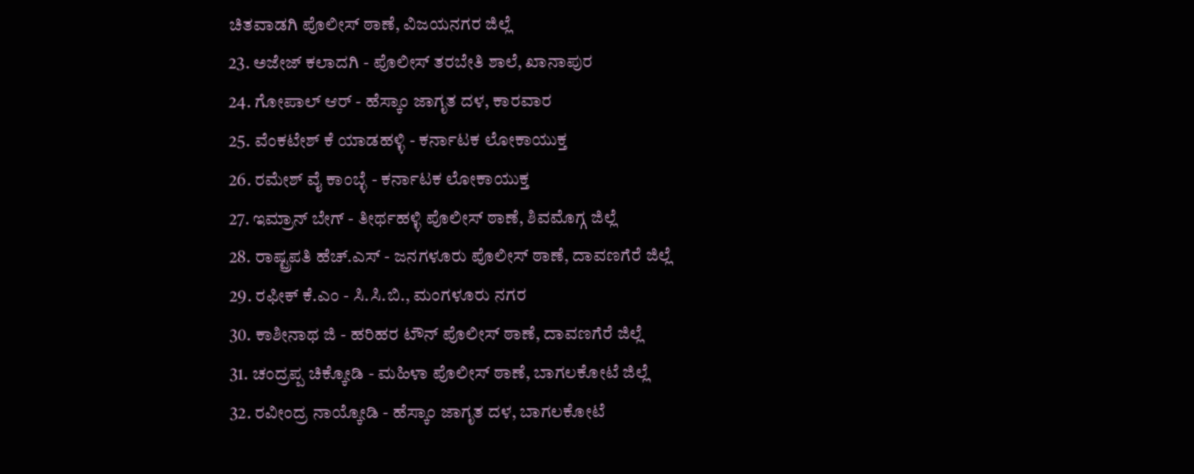ಚಿತವಾಡಗಿ ಪೊಲೀಸ್ ಠಾಣೆ, ವಿಜಯನಗರ ಜಿಲ್ಲೆ
23. ಅಜೇಜ್ ಕಲಾದಗಿ - ಪೊಲೀಸ್ ತರಬೇತಿ ಶಾಲೆ, ಖಾನಾಪುರ
24. ಗೋಪಾಲ್ ಆರ್ - ಹೆಸ್ಕಾಂ ಜಾಗೃತ ದಳ, ಕಾರವಾರ
25. ವೆಂಕಟೇಶ್ ಕೆ ಯಾಡಹಳ್ಳಿ - ಕರ್ನಾಟಕ ಲೋಕಾಯುಕ್ತ
26. ರಮೇಶ್ ವೈ ಕಾಂಬ್ಳೆ - ಕರ್ನಾಟಕ ಲೋಕಾಯುಕ್ತ
27. ಇಮ್ರಾನ್ ಬೇಗ್ - ತೀರ್ಥಹಳ್ಳಿ ಪೊಲೀಸ್ ಠಾಣೆ, ಶಿವಮೊಗ್ಗ ಜಿಲ್ಲೆ
28. ರಾಷ್ಟ್ರಪತಿ ಹೆಚ್.ಎಸ್ - ಜನಗಳೂರು ಪೊಲೀಸ್ ಠಾಣೆ, ದಾವಣಗೆರೆ ಜಿಲ್ಲೆ
29. ರಫೀಕ್ ಕೆ.ಎಂ - ಸಿ.ಸಿ.ಬಿ., ಮಂಗಳೂರು ನಗರ
30. ಕಾಶೀನಾಥ ಜಿ - ಹರಿಹರ ಟೌನ್ ಪೊಲೀಸ್ ಠಾಣೆ, ದಾವಣಗೆರೆ ಜಿಲ್ಲೆ
31. ಚಂದ್ರಪ್ಪ ಚಿಕ್ಕೋಡಿ - ಮಹಿಳಾ ಪೊಲೀಸ್ ಠಾಣೆ, ಬಾಗಲಕೋಟೆ ಜಿಲ್ಲೆ
32. ರವೀಂದ್ರ ನಾಯ್ಕೋಡಿ - ಹೆಸ್ಕಾಂ ಜಾಗೃತ ದಳ, ಬಾಗಲಕೋಟೆ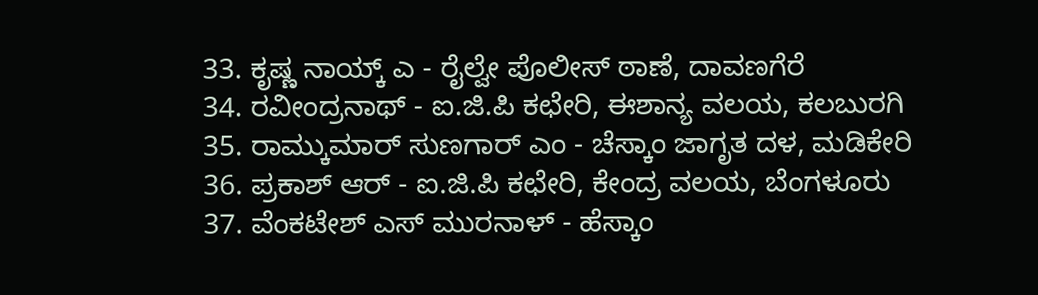33. ಕೃಷ್ಣ ನಾಯ್ಕ್ ಎ - ರೈಲ್ವೇ ಪೊಲೀಸ್ ಠಾಣೆ, ದಾವಣಗೆರೆ
34. ರವೀಂದ್ರನಾಥ್ - ಐ.ಜಿ.ಪಿ ಕಛೇರಿ, ಈಶಾನ್ಯ ವಲಯ, ಕಲಬುರಗಿ
35. ರಾಮ್ಕುಮಾರ್ ಸುಣಗಾರ್ ಎಂ - ಚೆಸ್ಕಾಂ ಜಾಗೃತ ದಳ, ಮಡಿಕೇರಿ
36. ಪ್ರಕಾಶ್ ಆರ್ - ಐ.ಜಿ.ಪಿ ಕಛೇರಿ, ಕೇಂದ್ರ ವಲಯ, ಬೆಂಗಳೂರು
37. ವೆಂಕಟೇಶ್ ಎಸ್ ಮುರನಾಳ್ - ಹೆಸ್ಕಾಂ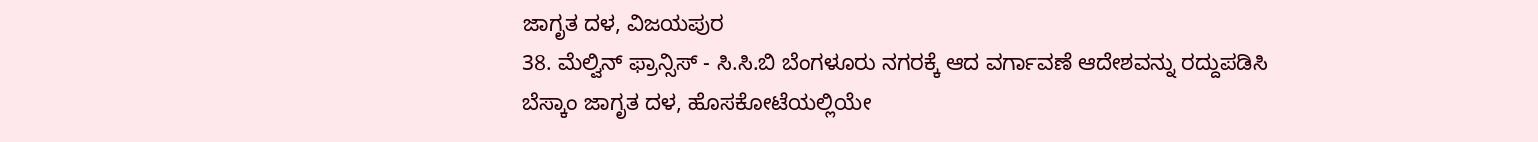ಜಾಗೃತ ದಳ, ವಿಜಯಪುರ
38. ಮೆಲ್ವಿನ್ ಫ್ರಾನ್ಸಿಸ್ - ಸಿ.ಸಿ.ಬಿ ಬೆಂಗಳೂರು ನಗರಕ್ಕೆ ಆದ ವರ್ಗಾವಣೆ ಆದೇಶವನ್ನು ರದ್ದುಪಡಿಸಿ ಬೆಸ್ಕಾಂ ಜಾಗೃತ ದಳ, ಹೊಸಕೋಟೆಯಲ್ಲಿಯೇ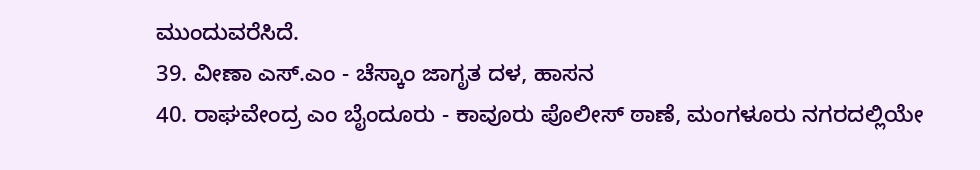ಮುಂದುವರೆಸಿದೆ.
39. ವೀಣಾ ಎಸ್.ಎಂ - ಚೆಸ್ಕಾಂ ಜಾಗೃತ ದಳ, ಹಾಸನ
40. ರಾಘವೇಂದ್ರ ಎಂ ಬೈಂದೂರು - ಕಾವೂರು ಪೊಲೀಸ್ ಠಾಣೆ, ಮಂಗಳೂರು ನಗರದಲ್ಲಿಯೇ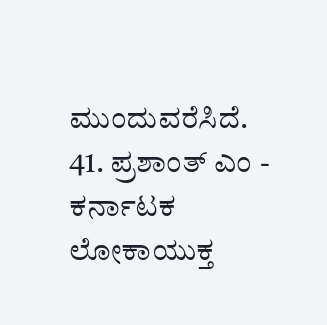ಮುಂದುವರೆಸಿದೆ.
41. ಪ್ರಶಾಂತ್ ಎಂ - ಕರ್ನಾಟಕ ಲೋಕಾಯುಕ್ತ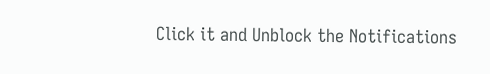Click it and Unblock the Notifications